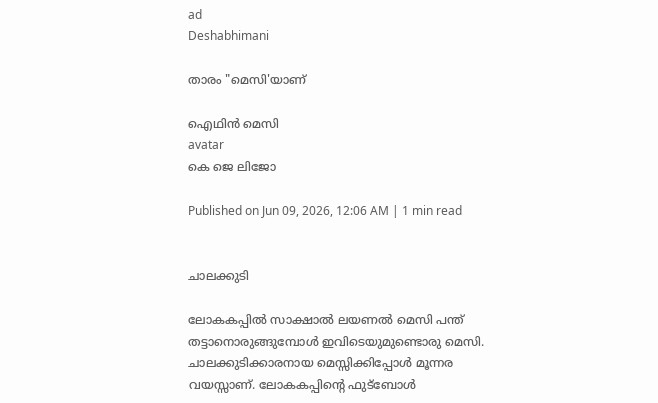ad
Deshabhimani

താരം "മെസി'യാണ്‌

ഐഥിന്‍ മെസി
avatar
കെ ജെ ലിജോ

Published on Jun 09, 2026, 12:06 AM | 1 min read


ചാലക്കുടി

ലോകകപ്പിൽ സാക്ഷാൽ ലയണൽ മെസി പന്ത്‌ തട്ടാനൊരുങ്ങുമ്പോൾ ഇവിടെയുമുണ്ടൊരു മെസി. ചാലക്കുടിക്കാരനായ മെസ്സിക്കിപ്പോള്‍ മൂന്നര വയസ്സാണ്‌. ലോകകപ്പിന്റെ ഫുട്‌ബോള്‍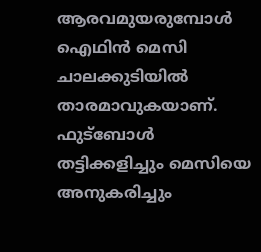ആരവമുയരുമ്പോള്‍ ഐഥിന്‍ മെസി ചാലക്കുടിയില്‍ താരമാവുകയാണ്. ഫുട്‌ബോള്‍ തട്ടിക്കളിച്ചും മെസിയെ അനുകരിച്ചും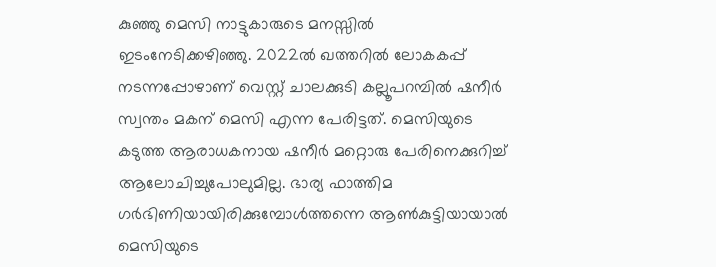കുഞ്ഞു മെസി നാട്ടുകാരുടെ മനസ്സില്‍ ഇടംനേടിക്കഴിഞ്ഞു. 2022ല്‍ ഖത്തറില്‍ ലോകകപ്പ് നടന്നപ്പോഴാണ്‌ വെസ്റ്റ് ചാലക്കുടി കല്ലൂപറമ്പില്‍ ഷനീര്‍ സ്വന്തം മകന്‌ മെസി എന്ന പേരിട്ടത്‌. മെസിയുടെ കടുത്ത ആരാധകനായ ഷനീർ മറ്റൊരു പേരിനെക്കുറിച്ച്‌ ആലോചിച്ചുപോലുമില്ല. ഭാര്യ ഫാത്തിമ ഗര്‍ഭിണിയായിരിക്കുമ്പോള്‍ത്തന്നെ ആണ്‍കുട്ടിയായാല്‍ മെസിയുടെ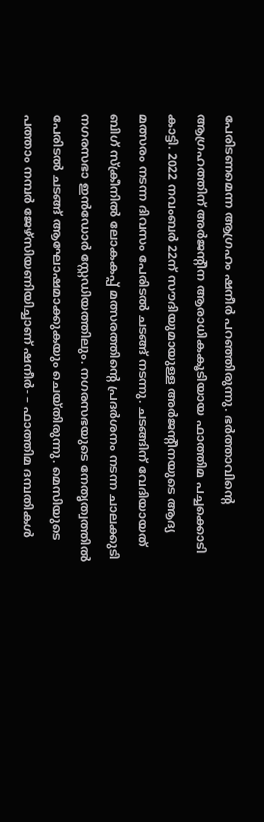പേരിടണമെന്ന ആഗ്രഹം ഷനീര്‍ പറഞ്ഞിരുന്നു. ഭര്‍ത്താവിന്റെ ആഗ്രഹത്തിന് അര്‍ജന്റീന ആരാധികകൂടിയായ ഫാത്തിമ പച്ചക്കൊടി കാട്ടി. 2022 നവംബര്‍ 22ന് സൗദിയുമായുള്ള അര്‍ജന്റീനയുടെ ആദ്യ മത്സരം നടന്ന ദിവസം പേരിടല്‍ ചടങ്ങ് നടന്നു. ചടങ്ങിന് വേദിയായത് ബിഗ് സ്‌ക്രീനില്‍ ലോകകപ്പ് മത്സരത്തിന്റെ പ്രദര്‍ശനം നടന്ന ചാലക്കുടി നഗരസഭാ ഇൻഡോര്‍ സ്റ്റേഡിയത്തിലും. നഗരസഭയുടെ നേതൃത്വത്തില്‍ പേരിടല്‍ ചടങ്ങ് ആഘോഷമാക്കുകയും ചെയ്തിരുന്നു. മെസിയുടെ പത്താം നമ്പര്‍ ജേഴ്‌സിയണിയിച്ചാണ് ഷനീര്‍- – ഫാത്തിമ ദമ്പതികള്‍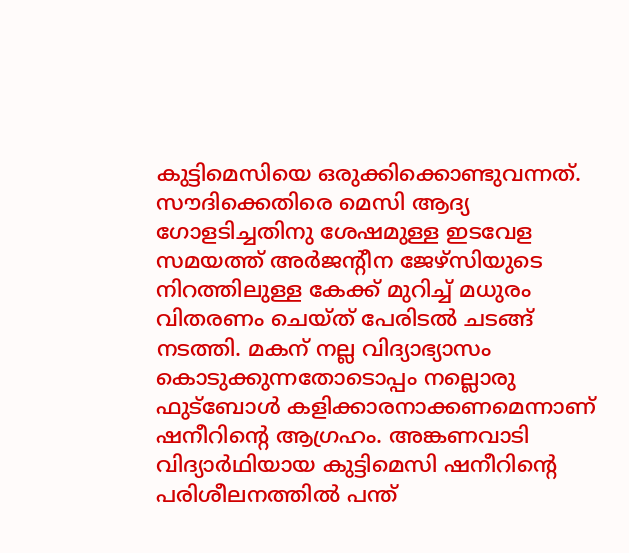കുട്ടിമെസിയെ ഒരുക്കിക്കൊണ്ടുവന്നത്. സൗദിക്കെതിരെ മെസി ആദ്യ ഗോളടിച്ചതിനു ശേഷമുള്ള ഇടവേള സമയത്ത് അര്‍ജന്റീന ജേഴ്‌സിയുടെ നിറത്തിലുള്ള കേക്ക് മുറിച്ച് മധുരം വിതരണം ചെയ്ത് പേരിടല്‍ ചടങ്ങ് നടത്തി. മകന് നല്ല വിദ്യാഭ്യാസം കൊടുക്കുന്നതോടൊപ്പം നല്ലൊരു ഫുട്‌ബോള്‍ കളിക്കാരനാക്കണമെന്നാണ് ഷനീറിന്റെ ആഗ്രഹം. അങ്കണവാടി വിദ്യാര്‍ഥിയായ കുട്ടിമെസി ഷനീറിന്റെ പരിശീലനത്തില്‍ പന്ത്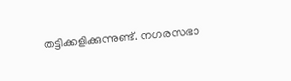തട്ടിക്കളിക്കുന്നുണ്ട്. നഗരസഭാ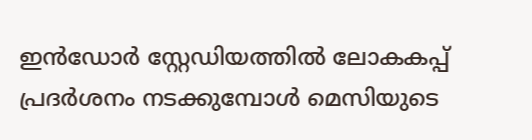ഇൻഡോര്‍ സ്റ്റേഡിയത്തില്‍ ലോകകപ്പ് പ്രദര്‍ശനം നടക്കുമ്പോള്‍ മെസിയുടെ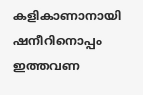കളികാണാനായി ഷനീറിനൊപ്പം ഇത്തവണ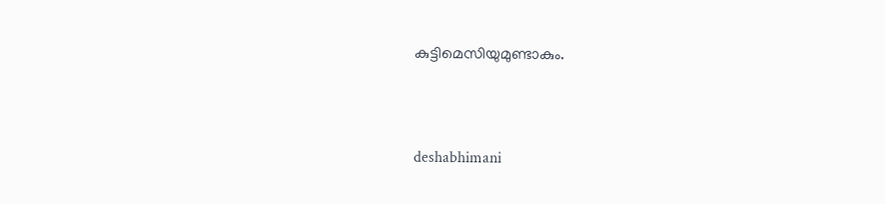കുട്ടിമെസിയുമുണ്ടാകും.



deshabhimani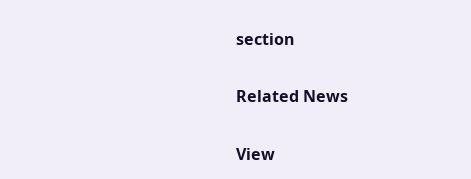section

Related News

View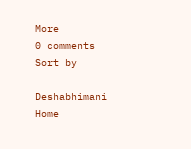More
0 comments
Sort by

Deshabhimani
Home